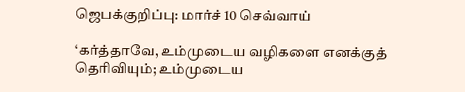ஜெபக்குறிப்பு: மார்ச் 10 செவ்வாய்

‘கர்த்தாவே, உம்முடைய வழிகளை எனக்குத் தெரிவியும்; உம்முடைய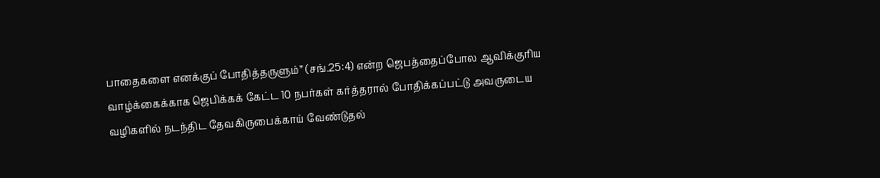பாதைகளை எனக்குப் போதித்தருளும்” (சங்.25:4) என்ற ஜெபத்தைப்போல ஆவிக்குரிய வாழ்க்கைக்காக ஜெபிக்கக் கேட்ட 10 நபர்கள் கர்த்தரால் போதிக்கப்பட்டு அவருடைய வழிகளில் நடந்திட தேவகிருபைக்காய் வேண்டுதல்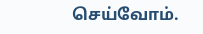செய்வோம்.